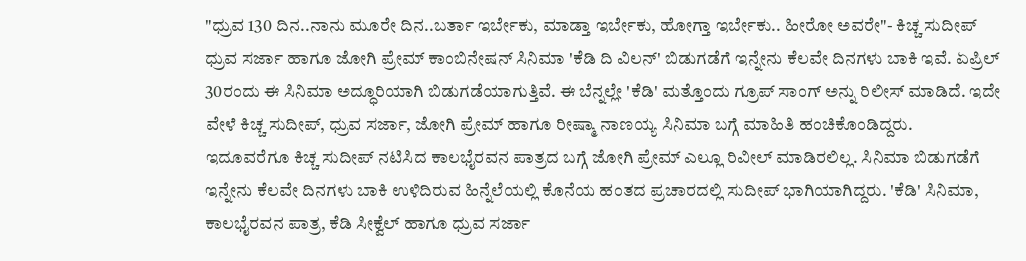"ಧ್ರುವ 130 ದಿನ..ನಾನು ಮೂರೇ ದಿನ..ಬರ್ತಾ ಇರ್ಬೇಕು, ಮಾಡ್ತಾ ಇರ್ಬೇಕು, ಹೋಗ್ತಾ ಇರ್ಬೇಕು.. ಹೀರೋ ಅವರೇ"- ಕಿಚ್ಚ ಸುದೀಪ್
ಧ್ರುವ ಸರ್ಜಾ ಹಾಗೂ ಜೋಗಿ ಪ್ರೇಮ್ ಕಾಂಬಿನೇಷನ್ ಸಿನಿಮಾ 'ಕೆಡಿ ದಿ ವಿಲನ್' ಬಿಡುಗಡೆಗೆ ಇನ್ನೇನು ಕೆಲವೇ ದಿನಗಳು ಬಾಕಿ ಇವೆ. ಏಪ್ರಿಲ್ 30ರಂದು ಈ ಸಿನಿಮಾ ಅದ್ಧೂರಿಯಾಗಿ ಬಿಡುಗಡೆಯಾಗುತ್ತಿವೆ. ಈ ಬೆನ್ನಲ್ಲೇ 'ಕೆಡಿ' ಮತ್ತೊಂದು ಗ್ರೂಪ್ ಸಾಂಗ್ ಅನ್ನು ರಿಲೀಸ್ ಮಾಡಿದೆ. ಇದೇ ವೇಳೆ ಕಿಚ್ಚ ಸುದೀಪ್, ಧ್ರುವ ಸರ್ಜಾ, ಜೋಗಿ ಪ್ರೇಮ್ ಹಾಗೂ ರೀಷ್ಮಾ ನಾಣಯ್ಯ ಸಿನಿಮಾ ಬಗ್ಗೆ ಮಾಹಿತಿ ಹಂಚಿಕೊಂಡಿದ್ದರು.
ಇದೂವರೆಗೂ ಕಿಚ್ಚ ಸುದೀಪ್ ನಟಿಸಿದ ಕಾಲಭೈರವನ ಪಾತ್ರದ ಬಗ್ಗೆ ಜೋಗಿ ಪ್ರೇಮ್ ಎಲ್ಲೂ ರಿವೀಲ್ ಮಾಡಿರಲಿಲ್ಲ. ಸಿನಿಮಾ ಬಿಡುಗಡೆಗೆ ಇನ್ನೇನು ಕೆಲವೇ ದಿನಗಳು ಬಾಕಿ ಉಳಿದಿರುವ ಹಿನ್ನೆಲೆಯಲ್ಲಿ ಕೊನೆಯ ಹಂತದ ಪ್ರಚಾರದಲ್ಲಿ ಸುದೀಪ್ ಭಾಗಿಯಾಗಿದ್ದರು. 'ಕೆಡಿ' ಸಿನಿಮಾ, ಕಾಲಭೈರವನ ಪಾತ್ರ, ಕೆಡಿ ಸೀಕ್ವೆಲ್ ಹಾಗೂ ಧ್ರುವ ಸರ್ಜಾ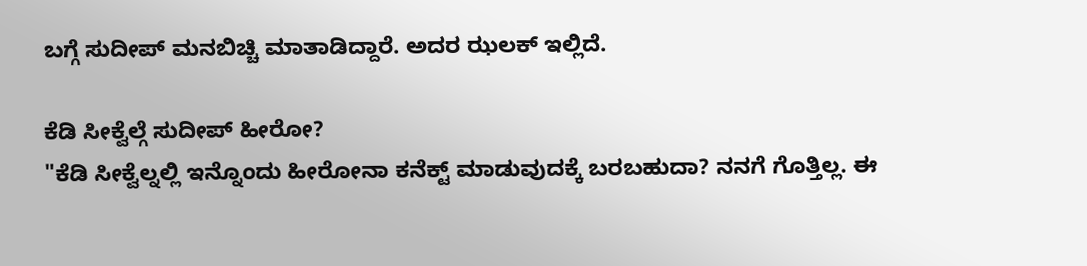ಬಗ್ಗೆ ಸುದೀಪ್ ಮನಬಿಚ್ಚಿ ಮಾತಾಡಿದ್ದಾರೆ. ಅದರ ಝಲಕ್ ಇಲ್ಲಿದೆ.

ಕೆಡಿ ಸೀಕ್ವೆಲ್ಗೆ ಸುದೀಪ್ ಹೀರೋ?
"ಕೆಡಿ ಸೀಕ್ವೆಲ್ನಲ್ಲಿ ಇನ್ನೊಂದು ಹೀರೋನಾ ಕನೆಕ್ಟ್ ಮಾಡುವುದಕ್ಕೆ ಬರಬಹುದಾ? ನನಗೆ ಗೊತ್ತಿಲ್ಲ. ಈ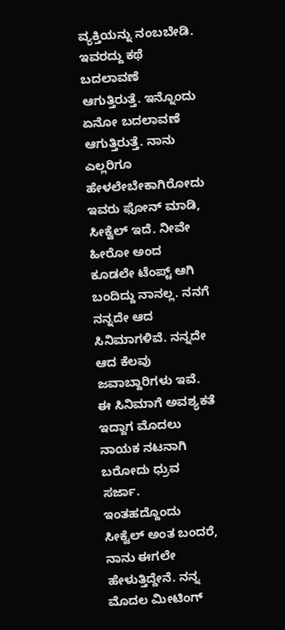ವ್ಯಕ್ತಿಯನ್ನು ನಂಬಬೇಡಿ. ಇವರದ್ದು ಕಥೆ ಬದಲಾವಣೆ ಆಗುತ್ತಿರುತ್ತೆ. ಇನ್ನೊಂದು ಏನೋ ಬದಲಾವಣೆ ಆಗುತ್ತಿರುತ್ತೆ. ನಾನು ಎಲ್ಲರಿಗೂ ಹೇಳಲೇಬೇಕಾಗಿರೋದು ಇವರು ಫೋನ್ ಮಾಡಿ, ಸೀಕ್ವೆಲ್ ಇದೆ. ನೀವೇ ಹೀರೋ ಅಂದ ಕೂಡಲೇ ಟೆಂಪ್ಟ್ ಆಗಿ ಬಂದಿದ್ದು ನಾನಲ್ಲ. ನನಗೆ ನನ್ನದೇ ಆದ ಸಿನಿಮಾಗಳಿವೆ. ನನ್ನದೇ ಆದ ಕೆಲವು ಜವಾಬ್ದಾರಿಗಳು ಇವೆ. ಈ ಸಿನಿಮಾಗೆ ಅವಶ್ಯಕತೆ ಇದ್ದಾಗ ಮೊದಲು ನಾಯಕ ನಟನಾಗಿ ಬರೋದು ಧ್ರುವ ಸರ್ಜಾ. ಇಂತಹದ್ದೊಂದು ಸೀಕ್ವೆಲ್ ಅಂತ ಬಂದರೆ, ನಾನು ಈಗಲೇ ಹೇಳುತ್ತಿದ್ದೇನೆ. ನನ್ನ ಮೊದಲ ಮೀಟಿಂಗ್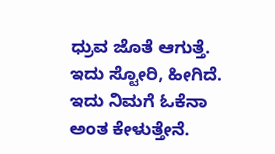ಧ್ರುವ ಜೊತೆ ಆಗುತ್ತೆ. ಇದು ಸ್ಟೋರಿ, ಹೀಗಿದೆ. ಇದು ನಿಮಗೆ ಓಕೆನಾ ಅಂತ ಕೇಳುತ್ತೇನೆ.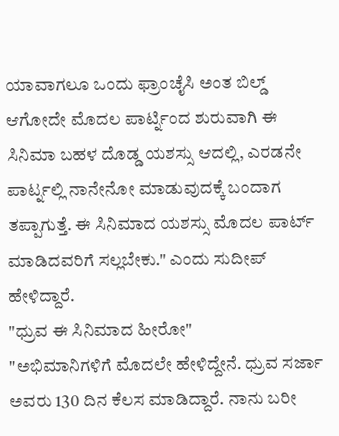ಯಾವಾಗಲೂ ಒಂದು ಫ್ರಾಂಚೈಸಿ ಅಂತ ಬಿಲ್ಡ್ ಆಗೋದೇ ಮೊದಲ ಪಾರ್ಟ್ನಿಂದ ಶುರುವಾಗಿ ಈ ಸಿನಿಮಾ ಬಹಳ ದೊಡ್ಡ ಯಶಸ್ಸು ಆದಲ್ಲಿ, ಎರಡನೇ ಪಾರ್ಟ್ನಲ್ಲಿ ನಾನೇನೋ ಮಾಡುವುದಕ್ಕೆ ಬಂದಾಗ ತಪ್ಪಾಗುತ್ತೆ. ಈ ಸಿನಿಮಾದ ಯಶಸ್ಸು ಮೊದಲ ಪಾರ್ಟ್ ಮಾಡಿದವರಿಗೆ ಸಲ್ಲಬೇಕು." ಎಂದು ಸುದೀಪ್ ಹೇಳಿದ್ದಾರೆ.
"ಧ್ರುವ ಈ ಸಿನಿಮಾದ ಹೀರೋ"
"ಅಭಿಮಾನಿಗಳಿಗೆ ಮೊದಲೇ ಹೇಳಿದ್ದೇನೆ. ಧ್ರುವ ಸರ್ಜಾ ಅವರು 130 ದಿನ ಕೆಲಸ ಮಾಡಿದ್ದಾರೆ. ನಾನು ಬರೀ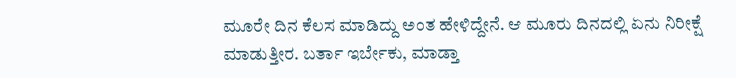ಮೂರೇ ದಿನ ಕೆಲಸ ಮಾಡಿದ್ದು ಅಂತ ಹೇಳಿದ್ದೇನೆ. ಆ ಮೂರು ದಿನದಲ್ಲಿ ಏನು ನಿರೀಕ್ಷೆ ಮಾಡುತ್ತೀರ. ಬರ್ತಾ ಇರ್ಬೇಕು, ಮಾಡ್ತಾ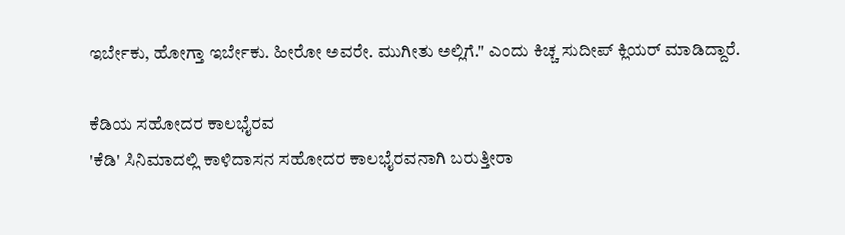ಇರ್ಬೇಕು, ಹೋಗ್ತಾ ಇರ್ಬೇಕು. ಹೀರೋ ಅವರೇ. ಮುಗೀತು ಅಲ್ಲಿಗೆ." ಎಂದು ಕಿಚ್ಚ ಸುದೀಪ್ ಕ್ಲಿಯರ್ ಮಾಡಿದ್ದಾರೆ.

ಕೆಡಿಯ ಸಹೋದರ ಕಾಲಭೈರವ
'ಕೆಡಿ' ಸಿನಿಮಾದಲ್ಲಿ ಕಾಳಿದಾಸನ ಸಹೋದರ ಕಾಲಭೈರವನಾಗಿ ಬರುತ್ತೀರಾ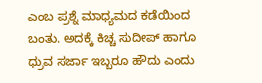ಎಂಬ ಪ್ರಶ್ನೆ ಮಾಧ್ಯಮದ ಕಡೆಯಿಂದ ಬಂತು. ಅದಕ್ಕೆ ಕಿಚ್ಚ ಸುದೀಪ್ ಹಾಗೂ ಧ್ರುವ ಸರ್ಜಾ ಇಬ್ಬರೂ ಹೌದು ಎಂದು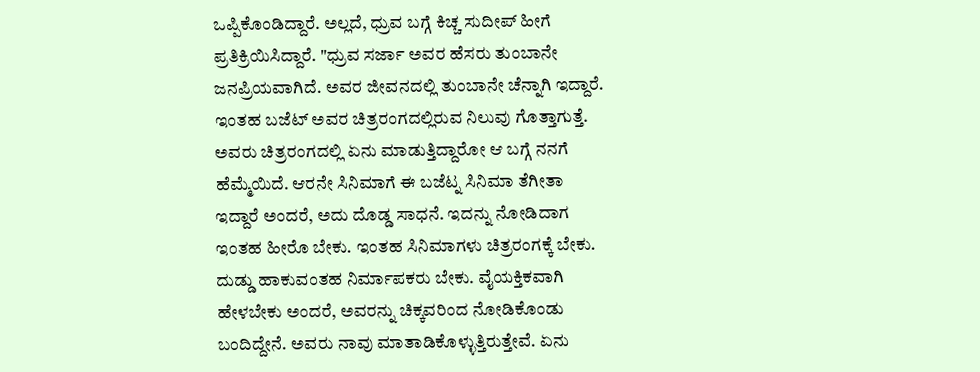ಒಪ್ಪಿಕೊಂಡಿದ್ದಾರೆ. ಅಲ್ಲದೆ, ಧ್ರುವ ಬಗ್ಗೆ ಕಿಚ್ಚ ಸುದೀಪ್ ಹೀಗೆ ಪ್ರತಿಕ್ರಿಯಿಸಿದ್ದಾರೆ. "ಧ್ರುವ ಸರ್ಜಾ ಅವರ ಹೆಸರು ತುಂಬಾನೇ ಜನಪ್ರಿಯವಾಗಿದೆ. ಅವರ ಜೀವನದಲ್ಲಿ ತುಂಬಾನೇ ಚೆನ್ನಾಗಿ ಇದ್ದಾರೆ. ಇಂತಹ ಬಜೆಟ್ ಅವರ ಚಿತ್ರರಂಗದಲ್ಲಿರುವ ನಿಲುವು ಗೊತ್ತಾಗುತ್ತೆ. ಅವರು ಚಿತ್ರರಂಗದಲ್ಲಿ ಏನು ಮಾಡುತ್ತಿದ್ದಾರೋ ಆ ಬಗ್ಗೆ ನನಗೆ ಹೆಮ್ಮೆಯಿದೆ. ಆರನೇ ಸಿನಿಮಾಗೆ ಈ ಬಜೆಟ್ನ ಸಿನಿಮಾ ತೆಗೀತಾ ಇದ್ದಾರೆ ಅಂದರೆ, ಅದು ದೊಡ್ಡ ಸಾಧನೆ. ಇದನ್ನು ನೋಡಿದಾಗ ಇಂತಹ ಹೀರೊ ಬೇಕು. ಇಂತಹ ಸಿನಿಮಾಗಳು ಚಿತ್ರರಂಗಕ್ಕೆ ಬೇಕು. ದುಡ್ಡು ಹಾಕುವಂತಹ ನಿರ್ಮಾಪಕರು ಬೇಕು. ವೈಯಕ್ತಿಕವಾಗಿ ಹೇಳಬೇಕು ಅಂದರೆ, ಅವರನ್ನು ಚಿಕ್ಕವರಿಂದ ನೋಡಿಕೊಂಡು ಬಂದಿದ್ದೇನೆ. ಅವರು ನಾವು ಮಾತಾಡಿಕೊಳ್ಳುತ್ತಿರುತ್ತೇವೆ. ಏನು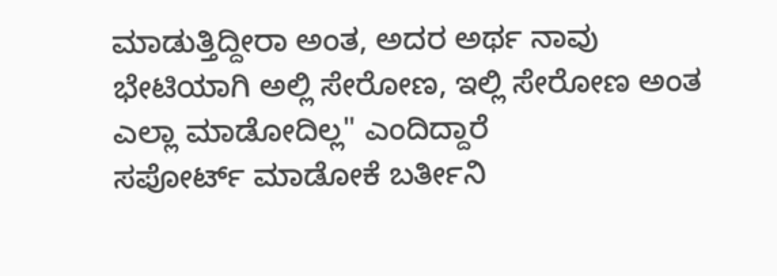ಮಾಡುತ್ತಿದ್ದೀರಾ ಅಂತ, ಅದರ ಅರ್ಥ ನಾವು ಭೇಟಿಯಾಗಿ ಅಲ್ಲಿ ಸೇರೋಣ, ಇಲ್ಲಿ ಸೇರೋಣ ಅಂತ ಎಲ್ಲಾ ಮಾಡೋದಿಲ್ಲ" ಎಂದಿದ್ದಾರೆ
ಸಪೋರ್ಟ್ ಮಾಡೋಕೆ ಬರ್ತೀನಿ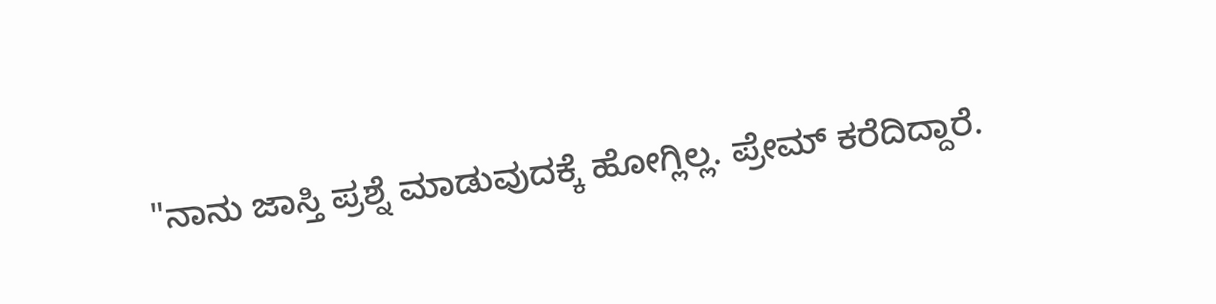"ನಾನು ಜಾಸ್ತಿ ಪ್ರಶ್ನೆ ಮಾಡುವುದಕ್ಕೆ ಹೋಗ್ಲಿಲ್ಲ. ಪ್ರೇಮ್ ಕರೆದಿದ್ದಾರೆ.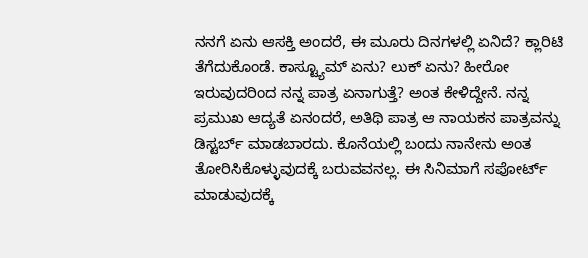ನನಗೆ ಏನು ಆಸಕ್ತಿ ಅಂದರೆ, ಈ ಮೂರು ದಿನಗಳಲ್ಲಿ ಏನಿದೆ? ಕ್ಲಾರಿಟಿ ತೆಗೆದುಕೊಂಡೆ. ಕಾಸ್ಟ್ಯೂಮ್ ಏನು? ಲುಕ್ ಏನು? ಹೀರೋ ಇರುವುದರಿಂದ ನನ್ನ ಪಾತ್ರ ಏನಾಗುತ್ತೆ? ಅಂತ ಕೇಳಿದ್ದೇನೆ. ನನ್ನ ಪ್ರಮುಖ ಆದ್ಯತೆ ಏನಂದರೆ, ಅತಿಥಿ ಪಾತ್ರ ಆ ನಾಯಕನ ಪಾತ್ರವನ್ನು ಡಿಸ್ಟರ್ಬ್ ಮಾಡಬಾರದು. ಕೊನೆಯಲ್ಲಿ ಬಂದು ನಾನೇನು ಅಂತ ತೋರಿಸಿಕೊಳ್ಳುವುದಕ್ಕೆ ಬರುವವನಲ್ಲ. ಈ ಸಿನಿಮಾಗೆ ಸಪೋರ್ಟ್ ಮಾಡುವುದಕ್ಕೆ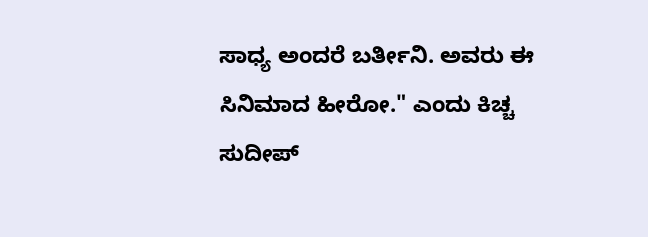ಸಾಧ್ಯ ಅಂದರೆ ಬರ್ತೀನಿ. ಅವರು ಈ ಸಿನಿಮಾದ ಹೀರೋ." ಎಂದು ಕಿಚ್ಚ ಸುದೀಪ್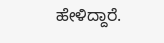ಹೇಳಿದ್ದಾರೆ.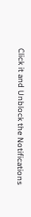Click it and Unblock the Notifications